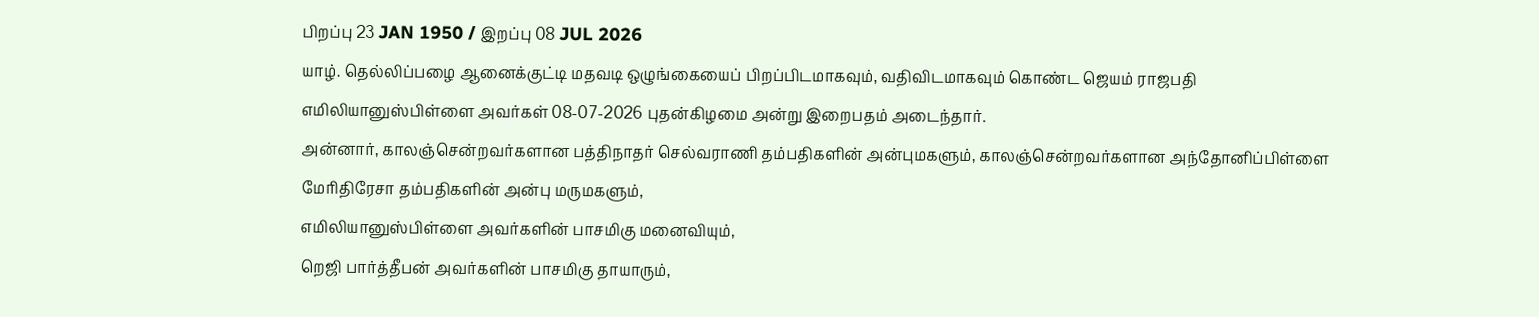பிறப்பு 23 JAN 1950 / இறப்பு 08 JUL 2026
யாழ். தெல்லிப்பழை ஆனைக்குட்டி மதவடி ஒழுங்கையைப் பிறப்பிடமாகவும், வதிவிடமாகவும் கொண்ட ஜெயம் ராஜபதி எமிலியானுஸ்பிள்ளை அவர்கள் 08-07-2026 புதன்கிழமை அன்று இறைபதம் அடைந்தார்.
அன்னார், காலஞ்சென்றவர்களான பத்திநாதர் செல்வராணி தம்பதிகளின் அன்புமகளும், காலஞ்சென்றவர்களான அந்தோனிப்பிள்ளை மேரிதிரேசா தம்பதிகளின் அன்பு மருமகளும்,
எமிலியானுஸ்பிள்ளை அவர்களின் பாசமிகு மனைவியும்,
றெஜி பார்த்தீபன் அவர்களின் பாசமிகு தாயாரும்,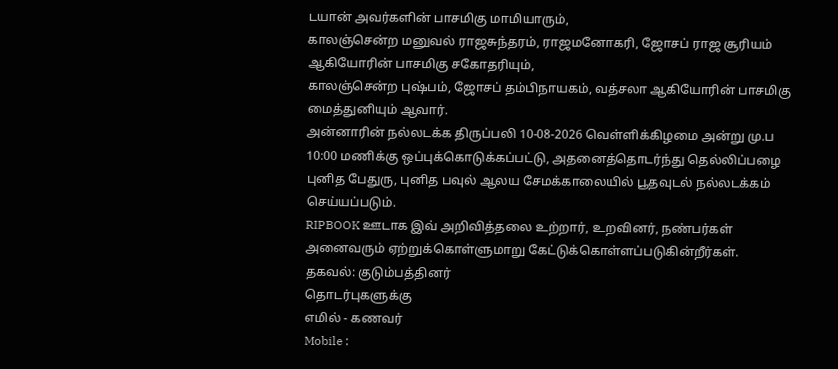டயான் அவர்களின் பாசமிகு மாமியாரும்,
காலஞ்சென்ற மனுவல் ராஜசுந்தரம், ராஜமனோகரி, ஜோசப் ராஜ சூரியம் ஆகியோரின் பாசமிகு சகோதரியும்,
காலஞ்சென்ற புஷ்பம், ஜோசப் தம்பிநாயகம், வத்சலா ஆகியோரின் பாசமிகு மைத்துனியும் ஆவார்.
அன்னாரின் நல்லடக்க திருப்பலி 10-08-2026 வெள்ளிக்கிழமை அன்று மு.ப 10:00 மணிக்கு ஒப்புக்கொடுக்கப்பட்டு, அதனைத்தொடர்ந்து தெல்லிப்பழை புனித பேதுரு, புனித பவுல் ஆலய சேமக்காலையில் பூதவுடல் நல்லடக்கம் செய்யப்படும்.
RIPBOOK ஊடாக இவ் அறிவித்தலை உற்றார், உறவினர், நண்பர்கள் அனைவரும் ஏற்றுக்கொள்ளுமாறு கேட்டுக்கொள்ளப்படுகின்றீர்கள்.
தகவல்: குடும்பத்தினர்
தொடர்புகளுக்கு
எமில் - கணவர்
Mobile :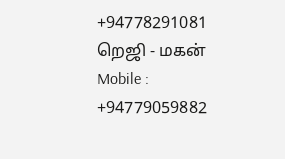+94778291081
றெஜி - மகன்
Mobile : +94779059882